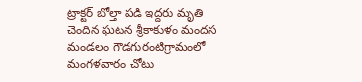ట్రాక్టర్ బోల్తా పడి ఇద్దరు మృతి చెందిన ఘటన శ్రీకాకుళం మందస మండలం గౌడగురంటిగ్రామంలో మంగళవారం చోటు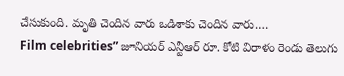చేసుకుంది. మృతి చెందిన వారు ఒడిశాకు చెందిన వారు.…
Film celebrities” జూనియర్ ఎన్టీఆర్ రూ. కోటి విరాళం రెండు తెలుగు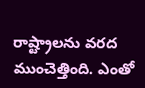రాష్ట్రాలను వరద ముంచెత్తింది. ఎంతో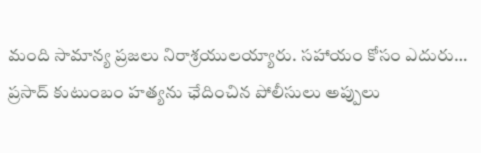మంది సామాన్య ప్రజలు నిరాశ్రయులయ్యారు. సహాయం కోసం ఎదురు…
ప్రసాద్ కుటుంబం హత్యను ఛేదించిన పోలీసులు అప్పులు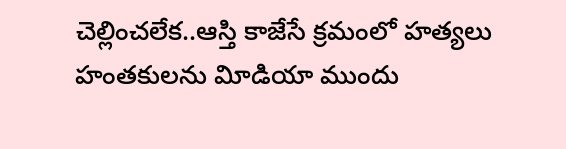చెల్లించలేక..ఆస్తి కాజేసే క్రమంలో హత్యలు హంతకులను విూడియా ముందు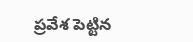ప్రవేశ పెట్టిన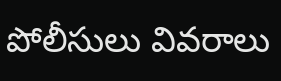పోలీసులు వివరాలు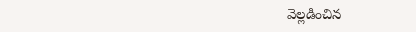వెల్లడించిన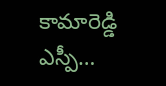కామారెడ్డి ఎస్పీ…